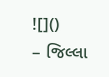![]()
– જિલ્લા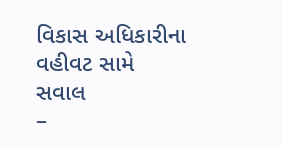વિકાસ અધિકારીના વહીવટ સામે સવાલ
–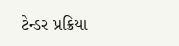ટેન્ડર પ્રક્રિયા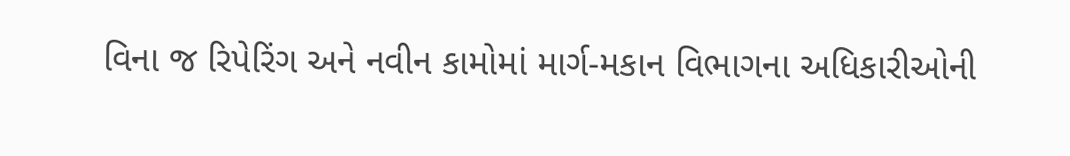વિના જ રિપેરિંગ અને નવીન કામોમાં માર્ગ-મકાન વિભાગના અધિકારીઓની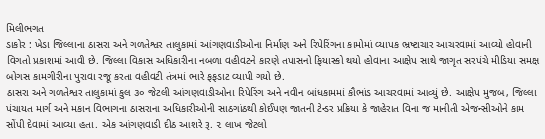મિલીભગત
ડાકોર : ખેડા જિલ્લાના ઠાસરા અને ગળતેશ્વર તાલુકામાં આંગણવાડીઓના નિર્માણ અને રિપેરિંગના કામોમાં વ્યાપક ભ્રષ્ટાચાર આચરવામાં આવ્યો હોવાની વિગતો પ્રકાશમાં આવી છે. જિલ્લા વિકાસ અધિકારીના નબળા વહીવટને કારણે તપાસનો ફિયાસ્કો થયો હોવાના આક્ષેપ સાથે જાગૃત સરપંચે મીડિયા સમક્ષ બોગસ કામગીરીના પુરાવા રજૂ કરતા વહીવટી તંત્રમાં ભારે ફફડાટ વ્યાપી ગયો છે.
ઠાસરા અને ગળતેશ્વર તાલુકામાં કુલ ૩૦ જેટલી આંગણવાડીઓના રિપેરિંગ અને નવીન બાંધકામમાં કૌભાંડ આચરવામાં આવ્યું છે. આક્ષેપ મુજબ, જિલ્લા પંચાયત માર્ગ અને મકાન વિભાગના ઠાસરાના અધિકારીઓની સાઠગાંઠથી કોઈપણ જાતની ટેન્ડર પ્રક્રિયા કે જાહેરાત વિના જ માનીતી એજન્સીઓને કામ સોંપી દેવામાં આવ્યા હતા. એક આંગણવાડી દીઠ આશરે રૂ. ૨ લાખ જેટલો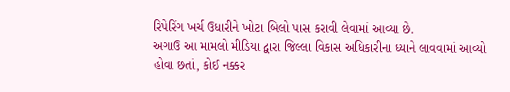રિપેરિંગ ખર્ચ ઉધારીને ખોટા બિલો પાસ કરાવી લેવામાં આવ્યા છે.
અગાઉ આ મામલો મીડિયા દ્વારા જિલ્લા વિકાસ અધિકારીના ધ્યાને લાવવામાં આવ્યો હોવા છતાં, કોઈ નક્કર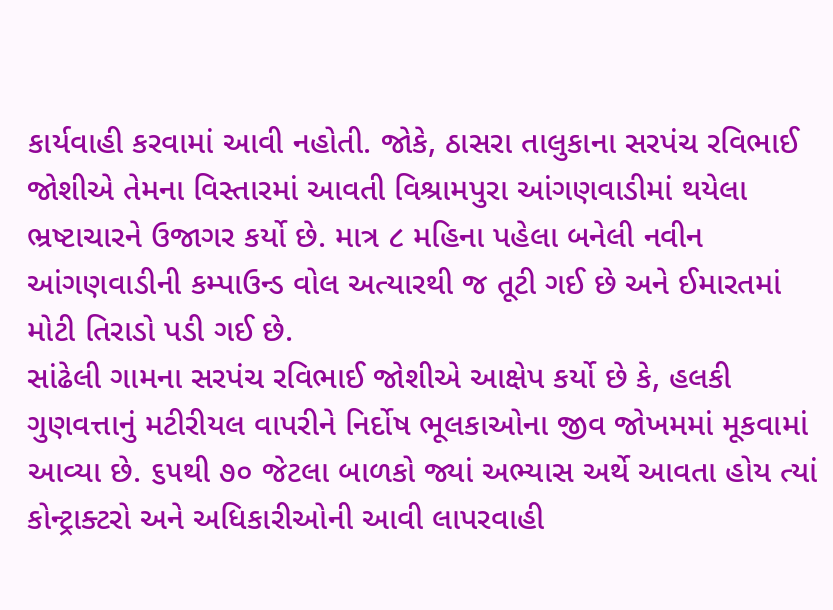કાર્યવાહી કરવામાં આવી નહોતી. જોકે, ઠાસરા તાલુકાના સરપંચ રવિભાઈ જોશીએ તેમના વિસ્તારમાં આવતી વિશ્રામપુરા આંગણવાડીમાં થયેલા ભ્રષ્ટાચારને ઉજાગર કર્યો છે. માત્ર ૮ મહિના પહેલા બનેલી નવીન આંગણવાડીની કમ્પાઉન્ડ વોલ અત્યારથી જ તૂટી ગઈ છે અને ઈમારતમાં મોટી તિરાડો પડી ગઈ છે.
સાંઢેલી ગામના સરપંચ રવિભાઈ જોશીએ આક્ષેપ કર્યો છે કે, હલકી ગુણવત્તાનું મટીરીયલ વાપરીને નિર્દોષ ભૂલકાઓના જીવ જોખમમાં મૂકવામાં આવ્યા છે. ૬૫થી ૭૦ જેટલા બાળકો જ્યાં અભ્યાસ અર્થે આવતા હોય ત્યાં કોન્ટ્રાક્ટરો અને અધિકારીઓની આવી લાપરવાહી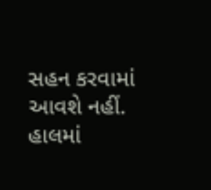સહન કરવામાં આવશે નહીં. હાલમાં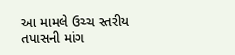આ મામલે ઉચ્ચ સ્તરીય તપાસની માંગ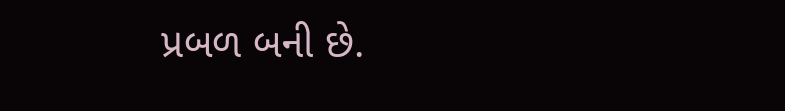પ્રબળ બની છે.